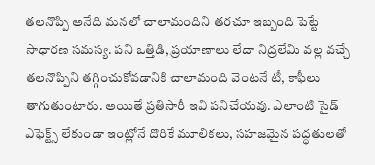తలనొప్పి అనేది మనలో చాలామందిని తరచూ ఇబ్బంది పెట్టే సాధారణ సమస్య. పని ఒత్తిడి, ప్రయాణాలు లేదా నిద్రలేమి వల్ల వచ్చే తలనొప్పిని తగ్గించుకోవడానికి చాలామంది వెంటనే టీ, కాఫీలు తాగుతుంటారు. అయితే ప్రతిసారీ ఇవి పనిచేయవు. ఎలాంటి సైడ్ ఎఫెక్ట్స్ లేకుండా ఇంట్లోనే దొరికే మూలికలు, సహజమైన పద్ధతులతో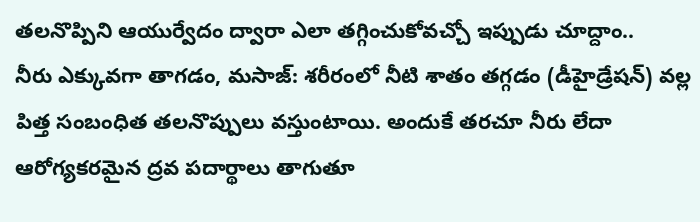తలనొప్పిని ఆయుర్వేదం ద్వారా ఎలా తగ్గించుకోవచ్చో ఇప్పుడు చూద్దాం..
నీరు ఎక్కువగా తాగడం, మసాజ్: శరీరంలో నీటి శాతం తగ్గడం (డీహైడ్రేషన్) వల్ల పిత్త సంబంధిత తలనొప్పులు వస్తుంటాయి. అందుకే తరచూ నీరు లేదా ఆరోగ్యకరమైన ద్రవ పదార్థాలు తాగుతూ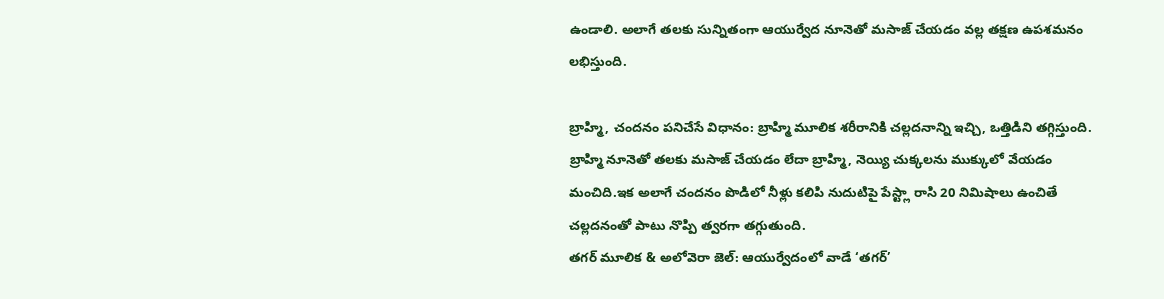ఉండాలి. అలాగే తలకు సున్నితంగా ఆయుర్వేద నూనెతో మసాజ్ చేయడం వల్ల తక్షణ ఉపశమనం లభిస్తుంది.

బ్రాహ్మి, చందనం పనిచేసే విధానం: బ్రాహ్మి మూలిక శరీరానికి చల్లదనాన్ని ఇచ్చి, ఒత్తిడిని తగ్గిస్తుంది. బ్రాహ్మి నూనెతో తలకు మసాజ్ చేయడం లేదా బ్రాహ్మి, నెయ్యి చుక్కలను ముక్కులో వేయడం మంచిది.ఇక అలాగే చందనం పొడిలో నీళ్లు కలిపి నుదుటిపై పేస్ట్లా రాసి 20 నిమిషాలు ఉంచితే చల్లదనంతో పాటు నొప్పి త్వరగా తగ్గుతుంది.
తగర్ మూలిక & అలోవెరా జెల్: ఆయుర్వేదంలో వాడే ‘తగర్’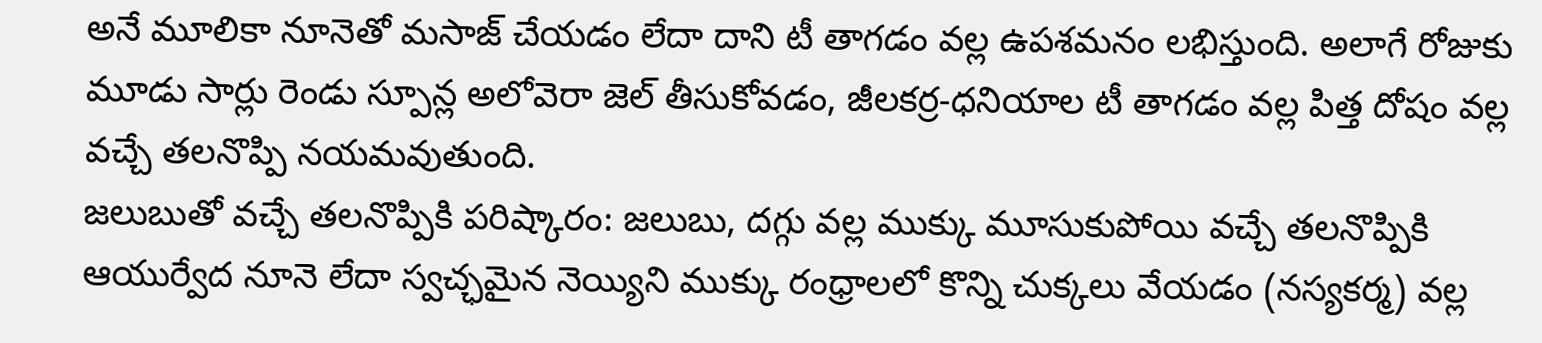అనే మూలికా నూనెతో మసాజ్ చేయడం లేదా దాని టీ తాగడం వల్ల ఉపశమనం లభిస్తుంది. అలాగే రోజుకు మూడు సార్లు రెండు స్పూన్ల అలోవెరా జెల్ తీసుకోవడం, జీలకర్ర-ధనియాల టీ తాగడం వల్ల పిత్త దోషం వల్ల వచ్చే తలనొప్పి నయమవుతుంది.
జలుబుతో వచ్చే తలనొప్పికి పరిష్కారం: జలుబు, దగ్గు వల్ల ముక్కు మూసుకుపోయి వచ్చే తలనొప్పికి ఆయుర్వేద నూనె లేదా స్వచ్ఛమైన నెయ్యిని ముక్కు రంధ్రాలలో కొన్ని చుక్కలు వేయడం (నస్యకర్మ) వల్ల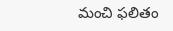మంచి ఫలితం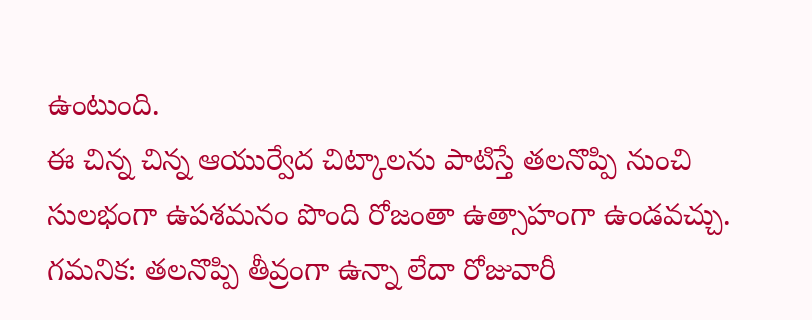ఉంటుంది.
ఈ చిన్న చిన్న ఆయుర్వేద చిట్కాలను పాటిస్తే తలనొప్పి నుంచి సులభంగా ఉపశమనం పొంది రోజంతా ఉత్సాహంగా ఉండవచ్చు.
గమనిక: తలనొప్పి తీవ్రంగా ఉన్నా లేదా రోజువారీ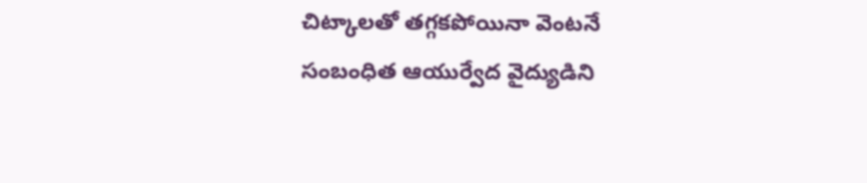చిట్కాలతో తగ్గకపోయినా వెంటనే సంబంధిత ఆయుర్వేద వైద్యుడిని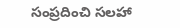సంప్రదించి సలహా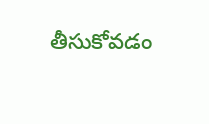తీసుకోవడం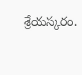శ్రేయస్కరం.